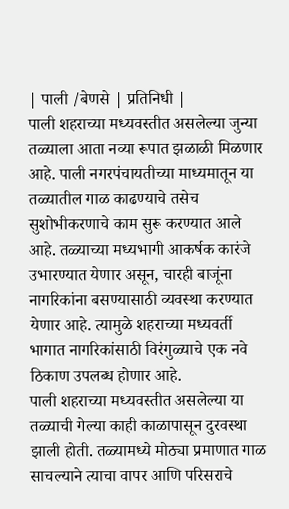| पाली /बेणसे | प्रतिनिधी |
पाली शहराच्या मध्यवस्तीत असलेल्या जुन्या तळ्याला आता नव्या रूपात झळाळी मिळणार आहे. पाली नगरपंचायतीच्या माध्यमातून या तळ्यातील गाळ काढण्याचे तसेच सुशोभीकरणाचे काम सुरू करण्यात आले आहे. तळ्याच्या मध्यभागी आकर्षक कारंजे उभारण्यात येणार असून, चारही बाजूंना नागरिकांना बसण्यासाठी व्यवस्था करण्यात येणार आहे. त्यामुळे शहराच्या मध्यवर्ती भागात नागरिकांसाठी विरंगुळ्याचे एक नवे ठिकाण उपलब्ध होणार आहे.
पाली शहराच्या मध्यवस्तीत असलेल्या या तळ्याची गेल्या काही काळापासून दुरवस्था झाली होती. तळ्यामध्ये मोठ्या प्रमाणात गाळ साचल्याने त्याचा वापर आणि परिसराचे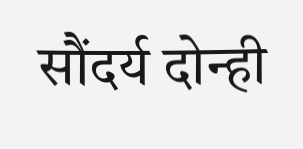सौंदर्य दोन्ही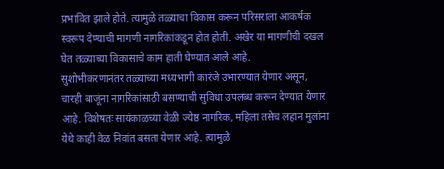प्रभावित झाले होते. त्यामुळे तळ्याचा विकास करून परिसराला आकर्षक स्वरूप देण्याची मागणी नागरिकांकडून होत होती. अखेर या मागणीची दखल घेत तळ्याच्या विकासाचे काम हाती घेण्यात आले आहे.
सुशोभीकरणानंतर तळ्याच्या मध्यभागी कारंजे उभारण्यात येणार असून, चारही बाजूंना नागरिकांसाठी बसण्याची सुविधा उपलब्ध करून देण्यात येणार आहे. विशेषतः सायंकाळच्या वेळी ज्येष्ठ नागरिक, महिला तसेच लहान मुलांना येथे काही वेळ निवांत बसता येणार आहे. त्यामुळे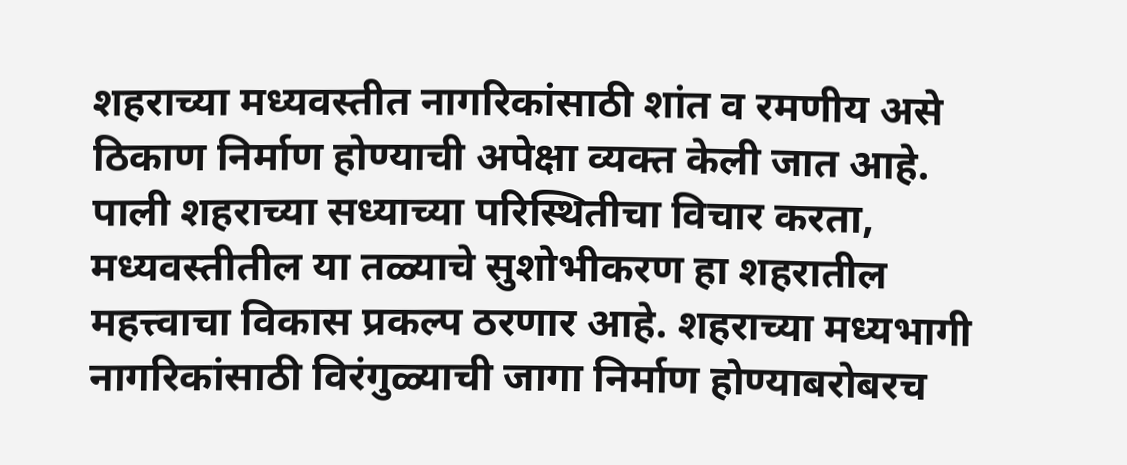शहराच्या मध्यवस्तीत नागरिकांसाठी शांत व रमणीय असे ठिकाण निर्माण होण्याची अपेक्षा व्यक्त केली जात आहे.
पाली शहराच्या सध्याच्या परिस्थितीचा विचार करता, मध्यवस्तीतील या तळ्याचे सुशोभीकरण हा शहरातील महत्त्वाचा विकास प्रकल्प ठरणार आहे. शहराच्या मध्यभागी नागरिकांसाठी विरंगुळ्याची जागा निर्माण होण्याबरोबरच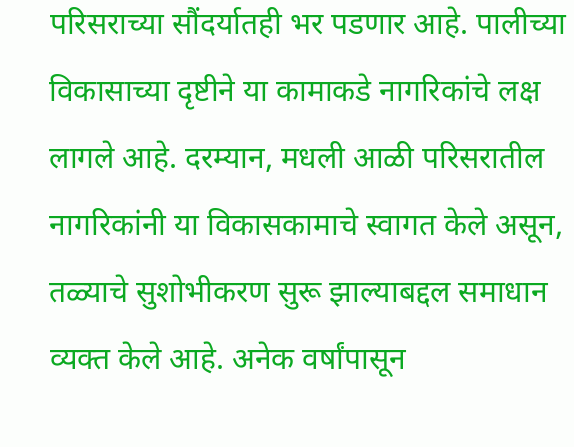परिसराच्या सौंदर्यातही भर पडणार आहे. पालीच्या विकासाच्या दृष्टीने या कामाकडे नागरिकांचे लक्ष लागले आहे. दरम्यान, मधली आळी परिसरातील नागरिकांनी या विकासकामाचे स्वागत केले असून, तळ्याचे सुशोभीकरण सुरू झाल्याबद्दल समाधान व्यक्त केले आहे. अनेक वर्षांपासून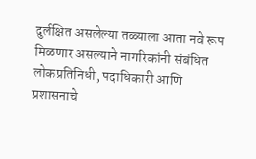दुर्लक्षित असलेल्या तळ्याला आता नवे रूप मिळणार असल्याने नागरिकांनी संबंधित लोकप्रतिनिधी, पदाधिकारी आणि प्रशासनाचे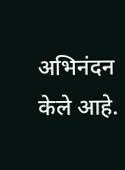अभिनंदन केले आहे.